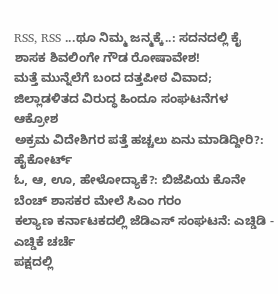RSS, RSS ...ಥೂ ನಿಮ್ಮ ಜನ್ಮಕ್ಕೆ..: ಸದನದಲ್ಲಿ ಕೈ ಶಾಸಕ ಶಿವಲಿಂಗೇ ಗೌಡ ರೋಷಾವೇಶ!
ಮತ್ತೆ ಮುನ್ನೆಲೆಗೆ ಬಂದ ದತ್ತಪೀಠ ವಿವಾದ; ಜಿಲ್ಲಾಡಳಿತದ ವಿರುದ್ಧ ಹಿಂದೂ ಸಂಘಟನೆಗಳ ಆಕ್ರೋಶ
ಅಕ್ರಮ ವಿದೇಶಿಗರ ಪತ್ತೆ ಹಚ್ಚಲು ಏನು ಮಾಡಿದ್ದೀರಿ?: ಹೈಕೋರ್ಟ್
ಓ, ಆ, ಊ, ಹೇಳೋದ್ಯಾಕೆ?: ಬಿಜೆಪಿಯ ಕೊನೇ ಬೆಂಚ್ ಶಾಸಕರ ಮೇಲೆ ಸಿಎಂ ಗರಂ
ಕಲ್ಯಾಣ ಕರ್ನಾಟಕದಲ್ಲಿ ಜೆಡಿಎಸ್ ಸಂಘಟನೆ: ಎಚ್ಡಿಡಿ - ಎಚ್ಡಿಕೆ ಚರ್ಚೆ
ಪಕ್ಷದಲ್ಲಿ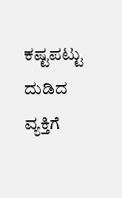ಕಷ್ಟಪಟ್ಟು ದುಡಿದ ವ್ಯಕ್ತಿಗೆ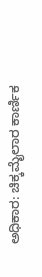ಅಧಿಕಾರ: ಚಿಕ್ಕಮೈಲಾರ ಕಾರ್ಣಿಕ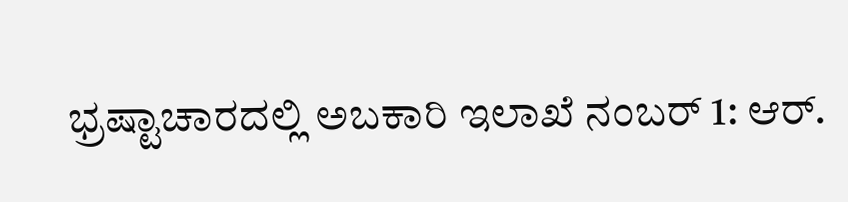ಭ್ರಷ್ಟಾಚಾರದಲ್ಲಿ ಅಬಕಾರಿ ಇಲಾಖೆ ನಂಬರ್ 1: ಆರ್.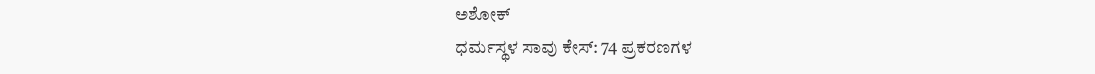ಅಶೋಕ್
ಧರ್ಮಸ್ಥಳ ಸಾವು ಕೇಸ್: 74 ಪ್ರಕರಣಗಳ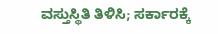ವಸ್ತುಸ್ಥಿತಿ ತಿಳಿಸಿ; ಸರ್ಕಾರಕ್ಕೆ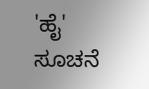'ಹೈ' ಸೂಚನೆ